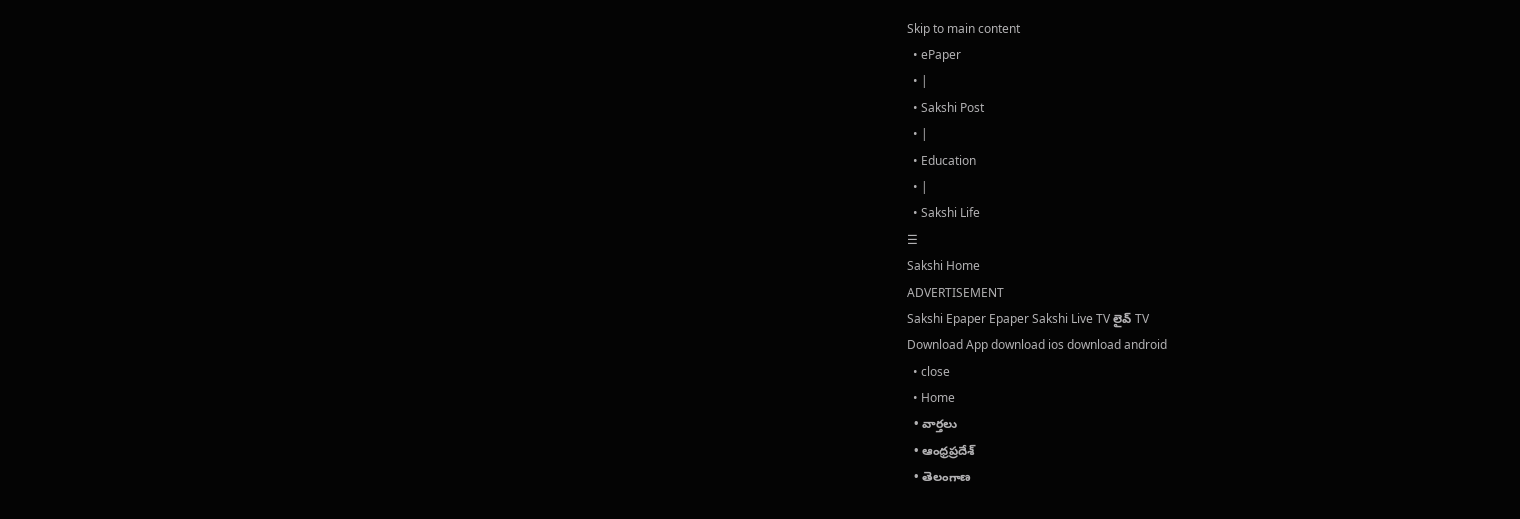Skip to main content
  • ePaper
  • |
  • Sakshi Post
  • |
  • Education
  • |
  • Sakshi Life
☰
Sakshi Home
ADVERTISEMENT
Sakshi Epaper Epaper Sakshi Live TV లైవ్ TV
Download App download ios download android
  • close
  • Home
  • వార్తలు
  • ఆంధ్రప్రదేశ్
  • తెలంగాణ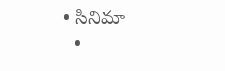• సినిమా
  •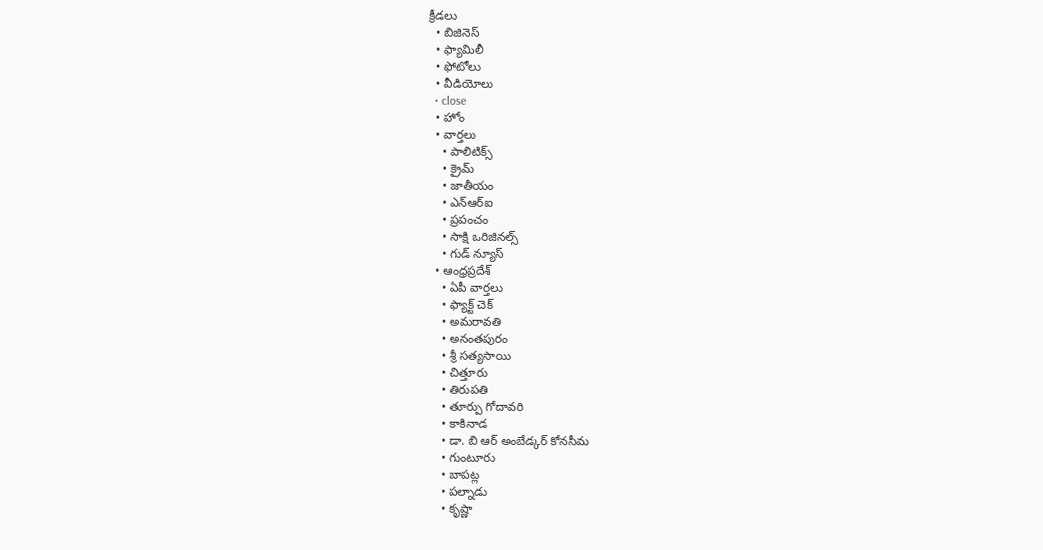క్రీడలు
  • బిజినెస్
  • ఫ్యామిలీ
  • ఫోటోలు
  • వీడియోలు
  • close
  • హోం
  • వార్తలు
    • పాలిటిక్స్
    • క్రైమ్
    • జాతీయం
    • ఎన్‌ఆర్‌ఐ
    • ప్రపంచం
    • సాక్షి ఒరిజినల్స్
    • గుడ్ న్యూస్
  • ఆంధ్రప్రదేశ్
    • ఏపీ వార్తలు
    • ఫ్యాక్ట్ చెక్
    • అమరావతి
    • అనంతపురం
    • శ్రీ సత్యసాయి
    • చిత్తూరు
    • తిరుపతి
    • తూర్పు గోదావరి
    • కాకినాడ
    • డా. బి ఆర్‌ అంబేడ్కర్‌ కోనసీమ
    • గుంటూరు
    • బాపట్ల
    • పల్నాడు
    • కృష్ణా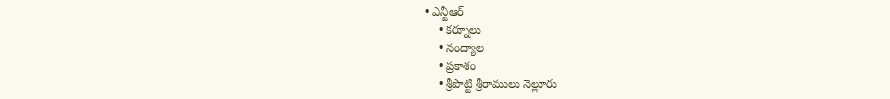• ఎన్టీఆర్
    • కర్నూలు
    • నంద్యాల
    • ప్రకాశం
    • శ్రీపొట్టి శ్రీరాములు నెల్లూరు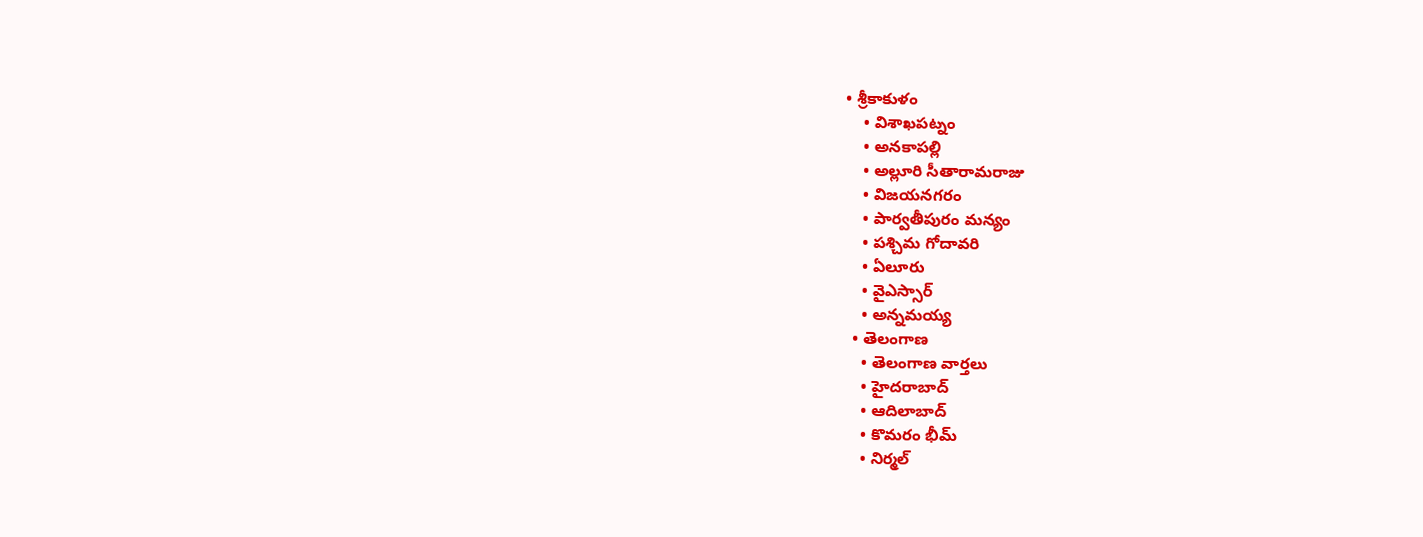• శ్రీకాకుళం
    • విశాఖపట్నం
    • అనకాపల్లి
    • అల్లూరి సీతారామరాజు
    • విజయనగరం
    • పార్వతీపురం మన్యం
    • పశ్చిమ గోదావరి
    • ఏలూరు
    • వైఎస్సార్
    • అన్నమయ్య
  • తెలంగాణ
    • తెలంగాణ వార్తలు
    • హైదరాబాద్
    • ఆదిలాబాద్
    • కొమరం భీమ్
    • నిర్మల్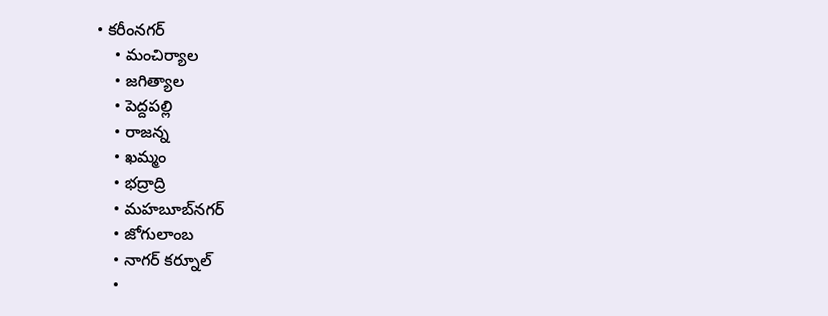• కరీంనగర్
    • మంచిర్యాల
    • జగిత్యాల
    • పెద్దపల్లి
    • రాజన్న
    • ఖమ్మం
    • భద్రాద్రి
    • మహబూబ్‌నగర్
    • జోగులాంబ
    • నాగర్ కర్నూల్
    •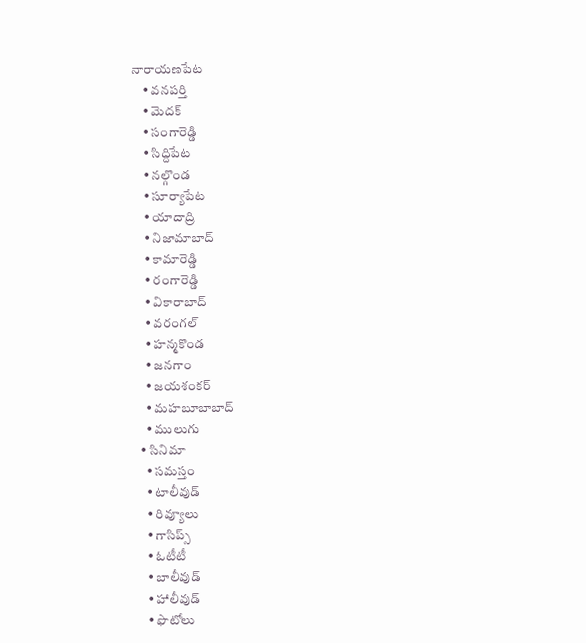నారాయణపేట
    • వనపర్తి
    • మెదక్
    • సంగారెడ్డి
    • సిద్దిపేట
    • నల్గొండ
    • సూర్యాపేట
    • యాదాద్రి
    • నిజామాబాద్
    • కామారెడ్డి
    • రంగారెడ్డి
    • వికారాబాద్
    • వరంగల్
    • హన్మకొండ
    • జనగాం
    • జయశంకర్
    • మహబూబాబాద్
    • ములుగు
  • సినిమా
    • సమస్తం
    • టాలీవుడ్
    • రివ్యూలు
    • గాసిప్స్
    • ఓటీటీ
    • బాలీవుడ్
    • హాలీవుడ్
    • ఫొటోలు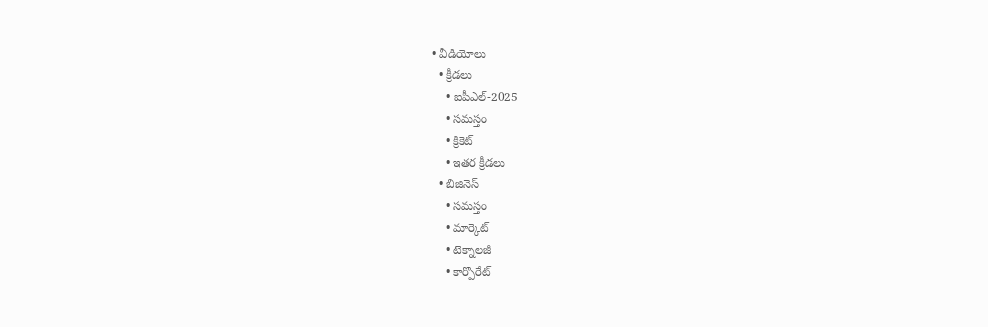• వీడియోలు
  • క్రీడలు
    • ఐపీఎల్‌-2025
    • సమస్తం
    • క్రికెట్
    • ఇతర క్రీడలు
  • బిజినెస్
    • సమస్తం
    • మార్కెట్
    • టెక్నాలజీ
    • కార్పొరేట్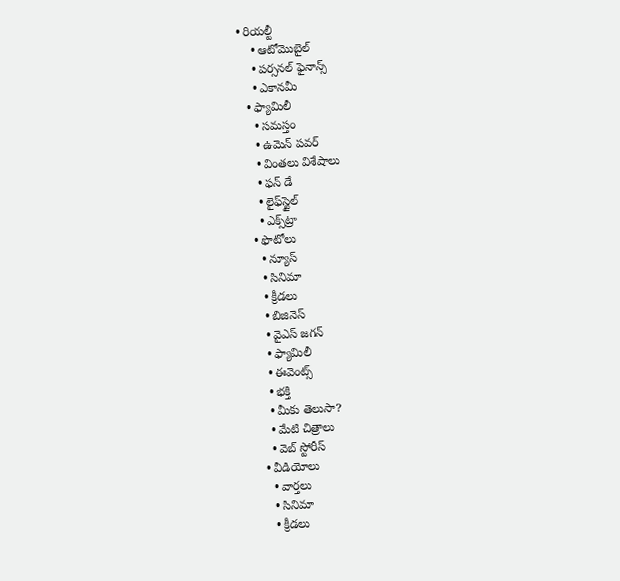• రియల్టీ
    • ఆటోమొబైల్
    • పర్సనల్‌ ఫైనాన్స్‌
    • ఎకానమీ
  • ఫ్యామిలీ
    • సమస్తం
    • ఉమెన్‌ పవర్‌
    • వింతలు విశేషాలు
    • ఫన్ డే
    • లైఫ్‌స్టైల్‌
    • ఎక్స్‌ట్రా
  • ఫొటోలు
    • న్యూస్
    • సినిమా
    • క్రీడలు
    • బిజినెస్
    • వైఎస్‌ జగన్‌
    • ఫ్యామిలీ
    • ఈవెంట్స్
    • భక్తి
    • మీకు తెలుసా?
    • మేటి చిత్రాలు
    • వెబ్ స్టోరీస్
  • వీడియోలు
    • వార్తలు
    • సినిమా
    • క్రీడలు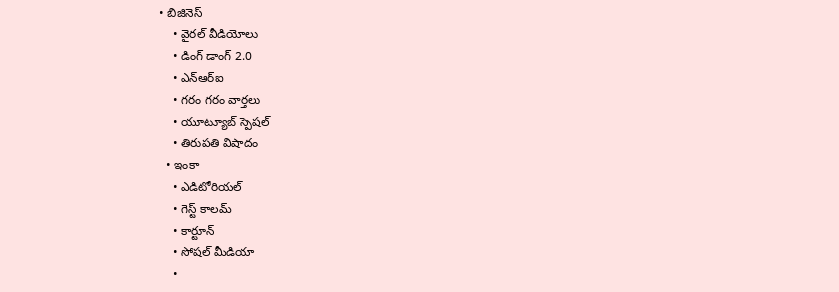• బిజినెస్
    • వైరల్ వీడియోలు
    • డింగ్ డాంగ్ 2.0
    • ఎన్‌ఆర్‌ఐ
    • గరం గరం వార్తలు
    • యూట్యూబ్ స్పెష‌ల్‌
    • తిరుప‌తి విషాదం
  • ఇంకా
    • ఎడిటోరియల్
    • గెస్ట్ కాలమ్
    • కార్టూన్
    • సోషల్ మీడియా
    •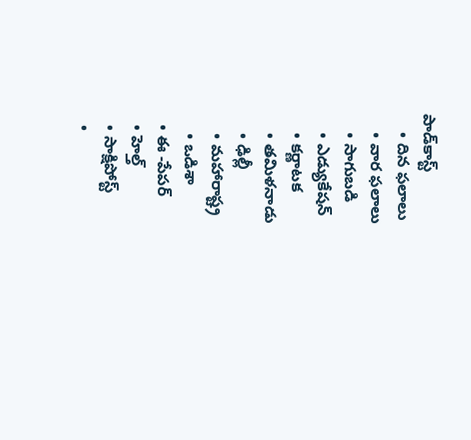పాడ్‌కాస్ట్‌
    • దిన ఫలాలు
    • వార ఫలాలు
    • సాగుబడి
    • ఎడ్యుకేషన్
    • కర్ణాటక
    • తమిళనాడు
    • ఢిల్లీ
    • మహారాష్ట్ర
    • ఒడిశా
  • ఈ -పేపర్
  • హెల్త్‌
  • సాక్షిపోస్ట్
  •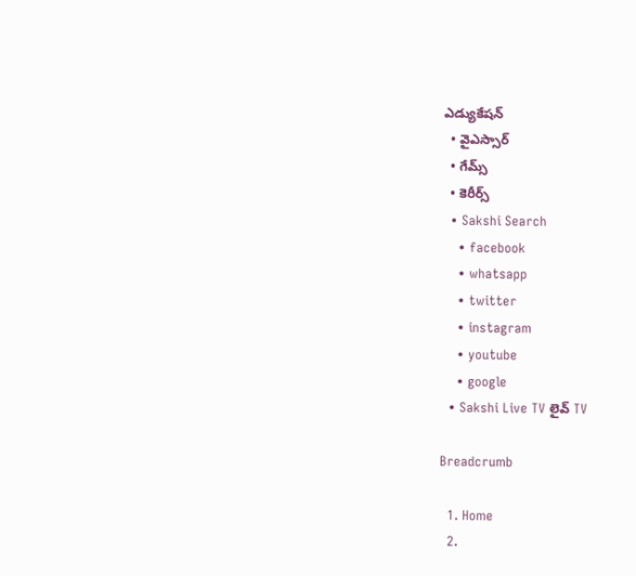ఎడ్యుకేషన్
  • వైఎస్సార్‌
  • గేమ్స్
  • కెరీర్స్
  • Sakshi Search
    • facebook
    • whatsapp
    • twitter
    • instagram
    • youtube
    • google
  • Sakshi Live TV లైవ్ TV

Breadcrumb

  1. Home
  2.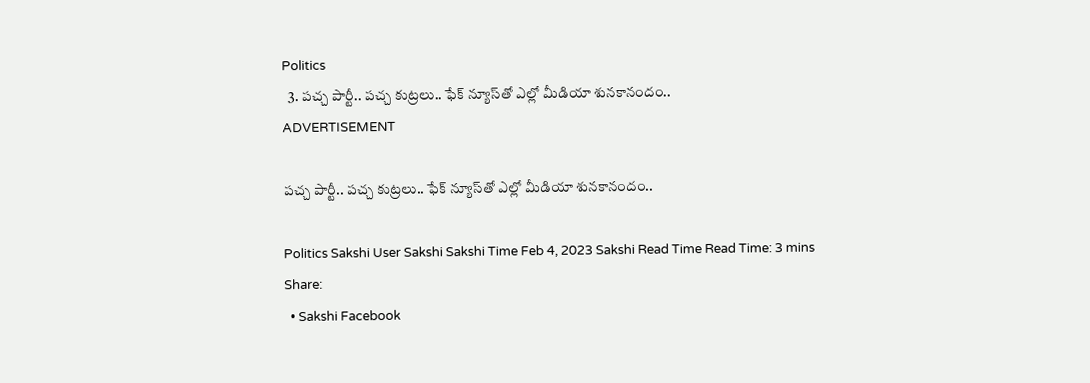Politics
  3. పచ్చ పార్టీ.. పచ్చ కుట్రలు.. ఫేక్‌ న్యూస్‌తో ఎల్లో మీడియా శునకానందం..
ADVERTISEMENT

పచ్చ పార్టీ.. పచ్చ కుట్రలు.. ఫేక్‌ న్యూస్‌తో ఎల్లో మీడియా శునకానందం..

Politics Sakshi User Sakshi Sakshi Time Feb 4, 2023 Sakshi Read Time Read Time: 3 mins
Share:
  • Sakshi Facebook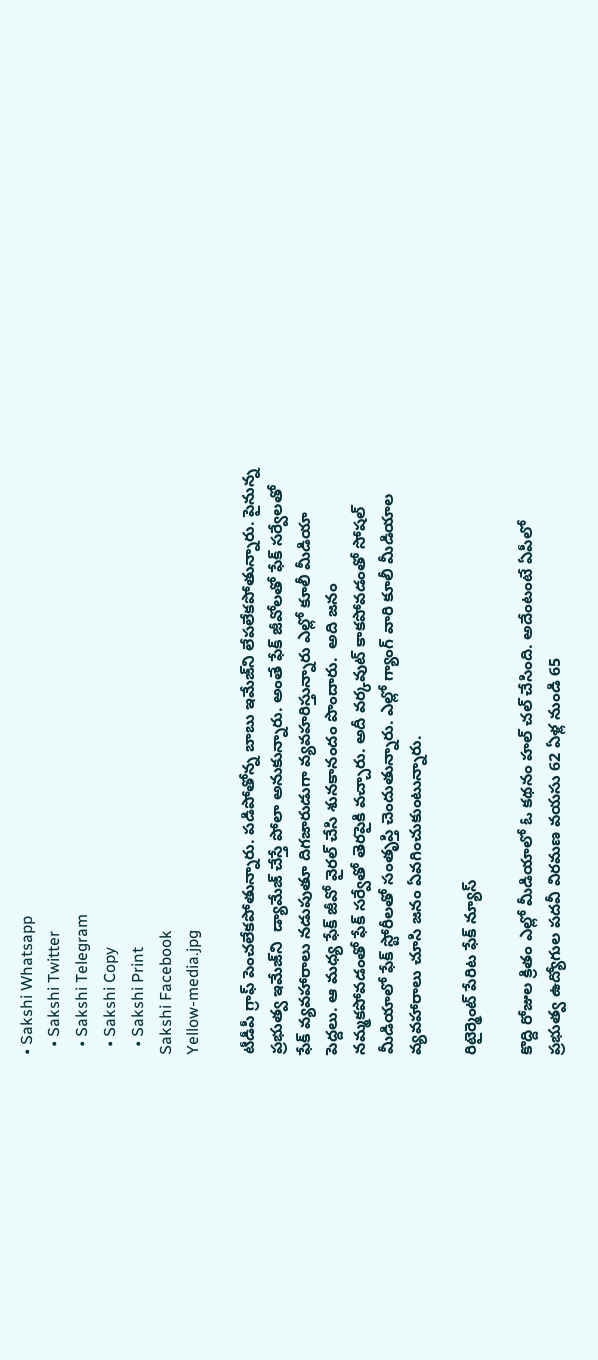• Sakshi Whatsapp
  • Sakshi Twitter
  • Sakshi Telegram
  • Sakshi Copy
  • Sakshi Print
Sakshi Facebook
Yellow-media.jpg

టీడీపీ గ్రాఫ్ పెంచలేకపోతున్నారు. పడిపోతోన్న బాబు ఇమేజ్‌ని లేపలేకపోతున్నారు. పైనున్న ప్రభుత్వ ఇమేజ్‌ని  డ్యామేజ్ చేస్తే పోలా అనుకున్నారు. అంతే ఫేక్ జీవోలతో ఫేక్ సర్వేలతో ఫేక్ వ్యవహారాలు నడుపుతూ దిగజారుడుగా వ్యవహరిస్తున్నారు ఎల్లో కూలీ మీడియా పెద్దలు. ఆ మధ్య ఫేక్ జీవో వైరల్ చేసి శునకానందం పొందారు.  అది జనం నమ్మకపోవడంతో ఫేక్ సర్వేతో తెరపైకి వచ్చారు. అదీ వర్కవుట్ కాకపోవడంతో సోషల్ మీడియాలో ఫేక్ స్టోరీలతో సంతృప్తి చెందుతున్నారు. ఎల్లో గ్యాంగ్ వారి కూలీ మీడియాల వ్యవహారాలు చూసి జనం ఏవగించుకుంటున్నారు.

రిటైర్మెంట్ పేరిట ఫేక్ న్యూస్

కొద్ది రోజుల క్రితం ఎల్లో మీడియాలో ఓ కథనం హల్ చల్ చేసింది. అదేంటంటే ఏపీలో ప్రభుత్వ ఉద్యోగుల పదవీ విరమణ వయసు 62 ఏళ్ల నుండి 65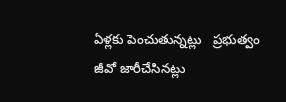ఏళ్లకు పెంచుతున్నట్లు   ప్రభుత్వం జీవో జారీచేసినట్లు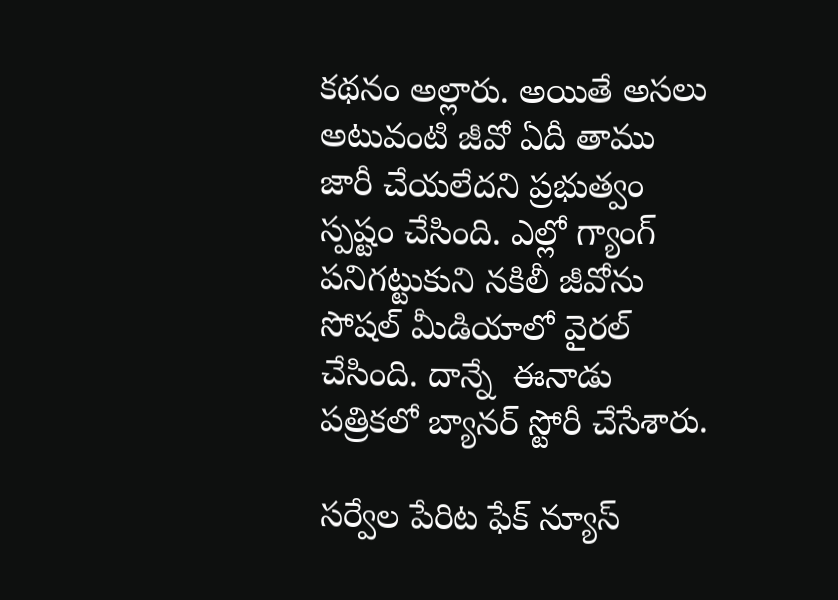కథనం అల్లారు. అయితే అసలు అటువంటి జీవో ఏదీ తాము జారీ చేయలేదని ప్రభుత్వం స్పష్టం చేసింది. ఎల్లో గ్యాంగ్ పనిగట్టుకుని నకిలీ జీవోను సోషల్ మీడియాలో వైరల్ చేసింది. దాన్నే  ఈనాడు పత్రికలో బ్యానర్ స్టోరీ చేసేశారు.

సర్వేల పేరిట ఫేక్ న్యూస్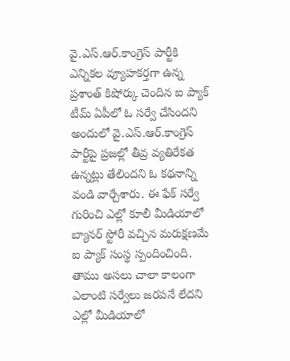వై.ఎస్.ఆర్.కాంగ్రెస్ పార్టీకి ఎన్నికల వ్యూహకర్తగా ఉన్న ప్రశాంత్ కిషోర్కు చెందిన ఐ ప్యాక్ టీమ్ ఏపీలో ఓ సర్వే చేసిందని అందులో వై.ఎస్.ఆర్.కాంగ్రెస్ పార్టీపై ప్రజల్లో తీవ్ర వ్యతిరేకత ఉన్నట్లు తేలిందని ఓ కథనాన్ని వండి వార్చేశారు. ఈ ఫేక్ సర్వే గురించి ఎల్లో కూలీ మీడియాలో బ్యానర్ స్టోరీ వచ్చిన మరుక్షణమే ఐ ప్యాక్ సంస్థ స్పందించింది. తాము అసలు చాలా కాలంగా ఎలాంటి సర్వేలు జరపనే లేదని ఎల్లో మీడియాలో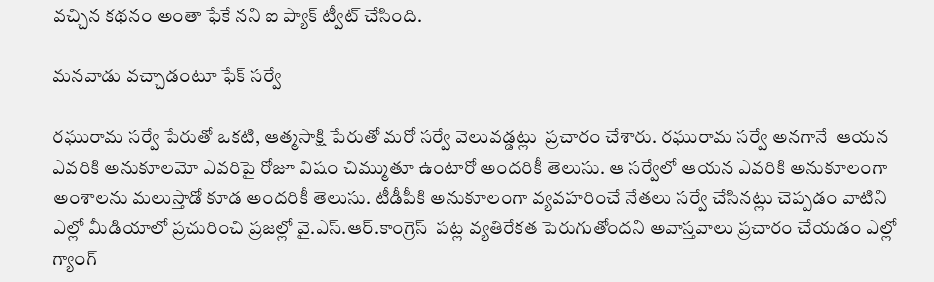వచ్చిన కథనం అంతా ఫేకే నని ఐ ప్యాక్ ట్వీట్ చేసింది.

మనవాడు వచ్చాడంటూ ఫేక్ సర్వే

రఘురామ సర్వే పేరుతో ఒకటి, ఆత్మసాక్షి పేరుతో మరో సర్వే వెలువడ్డట్లు  ప్రచారం చేశారు. రఘురామ సర్వే అనగానే  ఆయన ఎవరికి అనుకూలమో ఎవరిపై రోజూ విషం చిమ్ముతూ ఉంటారో అందరికీ తెలుసు. ఆ సర్వేలో ఆయన ఎవరికి అనుకూలంగా అంశాలను మలుస్తాడో కూడ అందరికీ తెలుసు. టీడీపీకి అనుకూలంగా వ్యవహరించే నేతలు సర్వే చేసినట్లు చెప్పడం వాటిని ఎల్లో మీడియాలో ప్రచురించి ప్రజల్లో వై.ఎస్.ఆర్.కాంగ్రెస్  పట్ల వ్యతిరేకత పెరుగుతోందని అవాస్తవాలు ప్రచారం చేయడం ఎల్లో గ్యాంగ్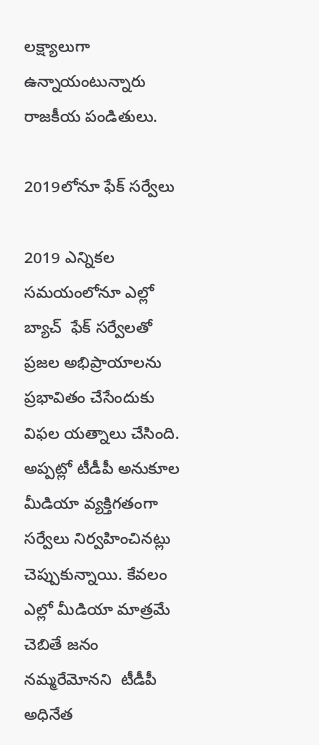లక్ష్యాలుగా ఉన్నాయంటున్నారు రాజకీయ పండితులు.

2019లోనూ ఫేక్ సర్వేలు

2019 ఎన్నికల సమయంలోనూ ఎల్లో బ్యాచ్  ఫేక్ సర్వేలతో   ప్రజల అభిప్రాయాలను ప్రభావితం చేసేందుకు  విఫల యత్నాలు చేసింది. అప్పట్లో టీడీపీ అనుకూల మీడియా వ్యక్తిగతంగా సర్వేలు నిర్వహించినట్లు చెప్పుకున్నాయి. కేవలం ఎల్లో మీడియా మాత్రమే చెబితే జనం నమ్మరేమోనని  టీడీపీ అధినేత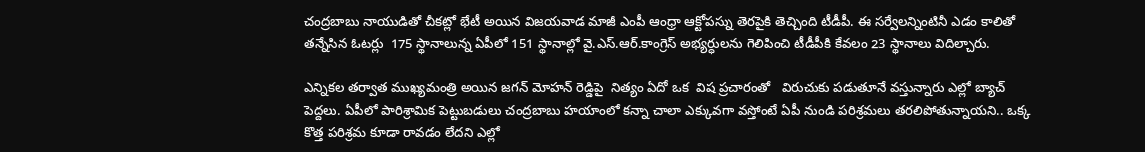చంద్రబాబు నాయుడితో చీకట్లో భేటీ అయిన విజయవాడ మాజీ ఎంపీ ఆంధ్రా ఆక్టోపస్ను తెరపైకి తెచ్చింది టీడీపీ. ఈ సర్వేలన్నింటినీ ఎడం కాలితో తన్నేసిన ఓటర్లు  175 స్థానాలున్న ఏపీలో 151 స్థానాల్లో వై.ఎస్.ఆర్.కాంగ్రెస్ అభ్యర్ధులను గెలిపించి టీడీపీకి కేవలం 23 స్థానాలు విదిల్చారు.

ఎన్నికల తర్వాత ముఖ్యమంత్రి అయిన జగన్ మోహన్ రెడ్డిపై  నిత్యం ఏదో ఒక  విష ప్రచారంతో   విరుచుకు పడుతూనే వస్తున్నారు ఎల్లో బ్యాచ్ పెద్దలు. ఏపీలో పారిశ్రామిక పెట్టుబడులు చంద్రబాబు హయాంలో కన్నా చాలా ఎక్కువగా వస్తోంటే ఏపీ నుండి పరిశ్రమలు తరలిపోతున్నాయని.. ఒక్క కొత్త పరిశ్రమ కూడా రావడం లేదని ఎల్లో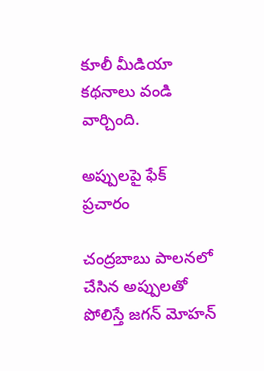కూలీ మీడియా  కథనాలు వండి వార్చింది.

అప్పులపై ఫేక్ ప్రచారం

చంద్రబాబు పాలనలో చేసిన అప్పులతో పోలిస్తే జగన్ మోహన్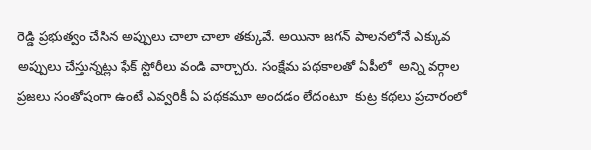రెడ్డి ప్రభుత్వం చేసిన అప్పులు చాలా చాలా తక్కువే. అయినా జగన్ పాలనలోనే ఎక్కువ అప్పులు చేస్తున్నట్లు ఫేక్ స్టోరీలు వండి వార్చారు. సంక్షేమ పథకాలతో ఏపీలో  అన్ని వర్గాల ప్రజలు సంతోషంగా ఉంటే ఎవ్వరికీ ఏ పథకమూ అందడం లేదంటూ  కుట్ర కథలు ప్రచారంలో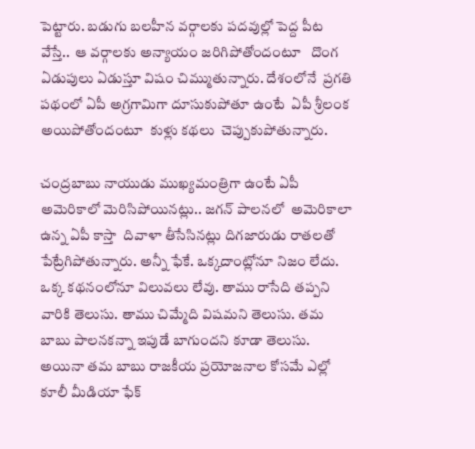పెట్టారు. బడుగు బలహీన వర్గాలకు పదవుల్లో పెద్ద పీట వేస్తే..  ఆ వర్గాలకు అన్యాయం జరిగిపోతోందంటూ   దొంగ ఏడుపులు ఏడుస్తూ విషం చిమ్ముతున్నారు. దేశంలోనే  ప్రగతి పథంలో ఏపీ అగ్రగామిగా దూసుకుపోతూ ఉంటే  ఏపీ శ్రీలంక అయిపోతోందంటూ  కుళ్లు కథలు  చెప్పుకుపోతున్నారు.

చంద్రబాబు నాయుడు ముఖ్యమంత్రిగా ఉంటే ఏపీ అమెరికాలో మెరిసిపోయినట్లు.. జగన్ పాలనలో  అమెరికాలా ఉన్న ఏపీ కాస్తా  దివాళా తీసేసినట్లు దిగజారుడు రాతలతో పేట్రేగిపోతున్నారు. అన్నీ ఫేకే. ఒక్కదాంట్లోనూ నిజం లేదు. ఒక్క కథనంలోనూ విలువలు లేవు. తాము రాసేది తప్పని వారికి తెలుసు. తాము చిమ్మేది విషమని తెలుసు. తమ బాబు పాలనకన్నా ఇపుడే బాగుందని కూడా తెలుసు. అయినా తమ బాబు రాజకీయ ప్రయోజనాల కోసమే ఎల్లో కూలీ మీడియా ఫేక్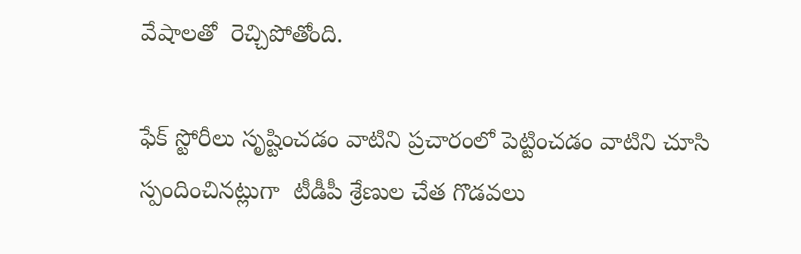వేషాలతో  రెచ్చిపోతోంది.

ఫేక్ స్టోరీలు సృష్టించడం వాటిని ప్రచారంలో పెట్టించడం వాటిని చూసి  స్పందించినట్లుగా  టీడీపీ శ్రేణుల చేత గొడవలు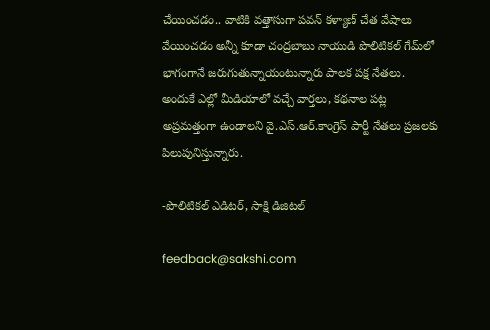చేయించడం.. వాటికి వత్తాసుగా పవన్ కళ్యాణ్ చేత వేషాలు వేయించడం అన్నీ కూడా చంద్రబాబు నాయుడి పొలిటికల్ గేమ్‌లో భాగంగానే జరుగుతున్నాయంటున్నారు పాలక పక్ష నేతలు. అందుకే ఎల్లో మీడియాలో వచ్చే వార్తలు, కథనాల పట్ల అప్రమత్తంగా ఉండాలని వై.ఎస్.ఆర్.కాంగ్రెస్ పార్టీ నేతలు ప్రజలకు పిలుపునిస్తున్నారు.

-పొలిటికల్ ఎడిటర్, సాక్షి డిజిటల్

feedback@sakshi.com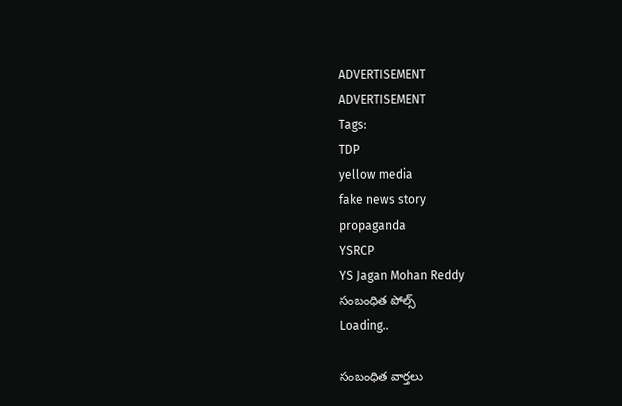ADVERTISEMENT
ADVERTISEMENT
Tags:
TDP
yellow media
fake news story
propaganda
YSRCP
YS Jagan Mohan Reddy
సంబంధిత పోల్స్
Loading..

సంబంధిత వార్తలు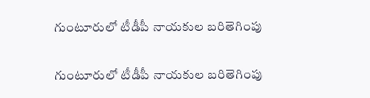గుంటూరులో టీడీపీ నాయకుల బరితెగింపు

గుంటూరులో టీడీపీ నాయకుల బరితెగింపు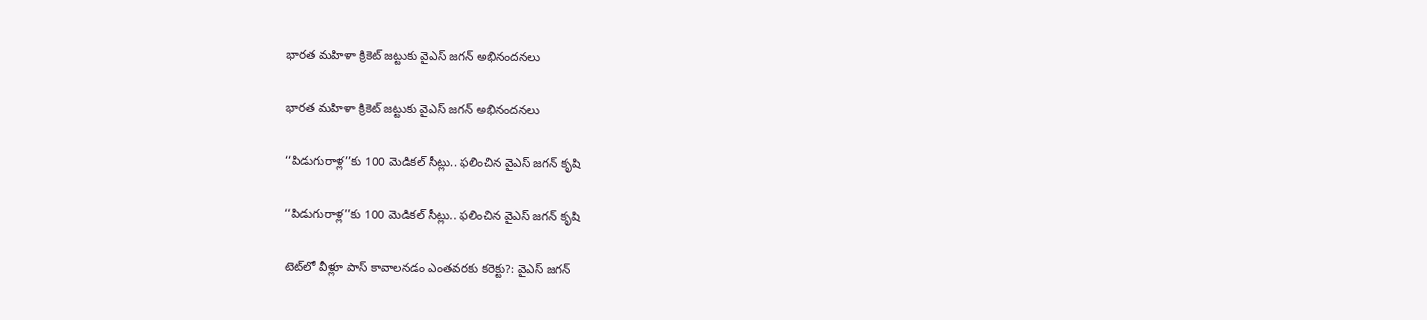భారత మహిళా క్రికెట్‌ జట్టుకు వైఎస్‌ జగన్‌ అభినందనలు

భారత మహిళా క్రికెట్‌ జట్టుకు వైఎస్‌ జగన్‌ అభినందనలు

‘‘పిడుగురాళ్ల’’కు 100 మెడికల్‌ సీట్లు.. ఫలించిన వైఎస్‌ జగన్‌ కృషి

‘‘పిడుగురాళ్ల’’కు 100 మెడికల్‌ సీట్లు.. ఫలించిన వైఎస్‌ జగన్‌ కృషి

టెట్‌లో వీళ్లూ పాస్‌ కావాలనడం ఎంతవరకు కరెక్టు?: వైఎస్‌ జగన్‌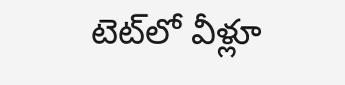టెట్‌లో వీళ్లూ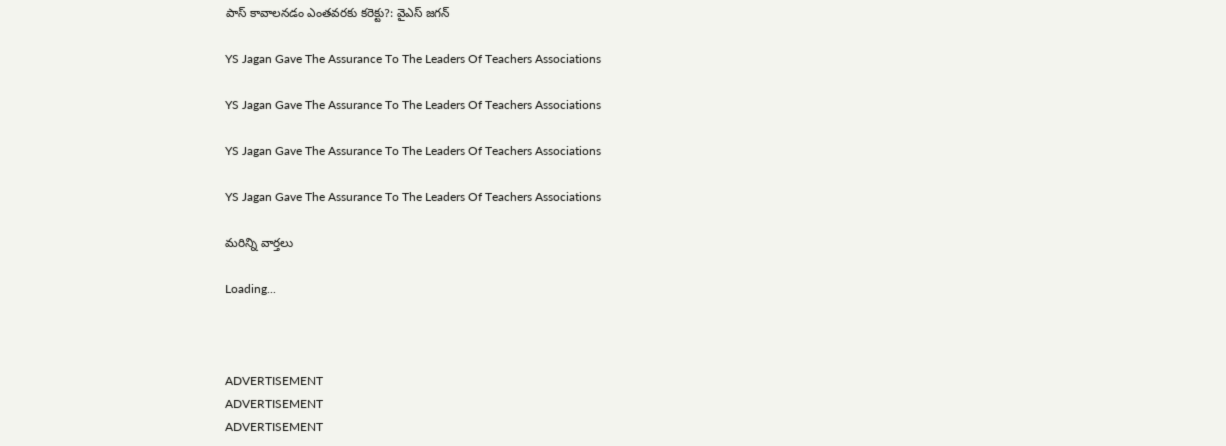పాస్‌ కావాలనడం ఎంతవరకు కరెక్టు?: వైఎస్‌ జగన్‌

YS Jagan Gave The Assurance To The Leaders Of Teachers Associations

YS Jagan Gave The Assurance To The Leaders Of Teachers Associations

YS Jagan Gave The Assurance To The Leaders Of Teachers Associations

YS Jagan Gave The Assurance To The Leaders Of Teachers Associations

మరిన్ని వార్తలు

Loading...



ADVERTISEMENT
ADVERTISEMENT
ADVERTISEMENT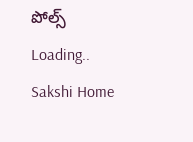పోల్స్
Loading..
Sakshi Home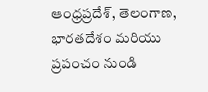ఆంధ్రప్రదేశ్, తెలంగాణ, భారతదేశం మరియు ప్రపంచం నుండి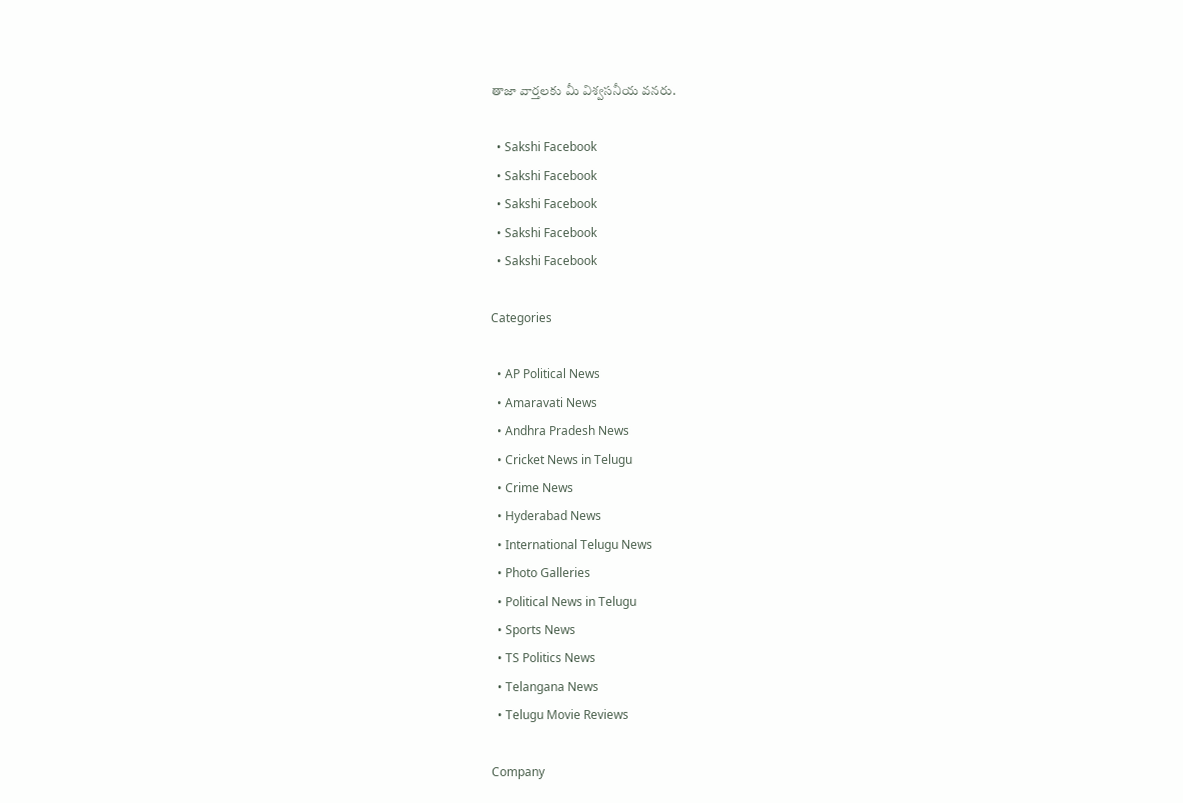తాజా వార్తలకు మీ విశ్వసనీయ వనరు.

  • Sakshi Facebook
  • Sakshi Facebook
  • Sakshi Facebook
  • Sakshi Facebook
  • Sakshi Facebook

Categories

  • AP Political News
  • Amaravati News
  • Andhra Pradesh News
  • Cricket News in Telugu
  • Crime News
  • Hyderabad News
  • International Telugu News
  • Photo Galleries
  • Political News in Telugu
  • Sports News
  • TS Politics News
  • Telangana News
  • Telugu Movie Reviews

Company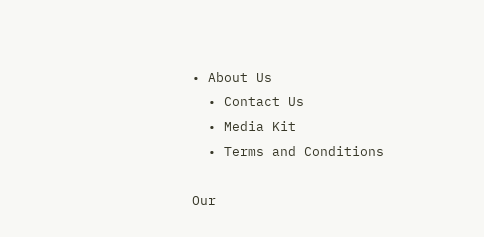• About Us
  • Contact Us
  • Media Kit
  • Terms and Conditions

Our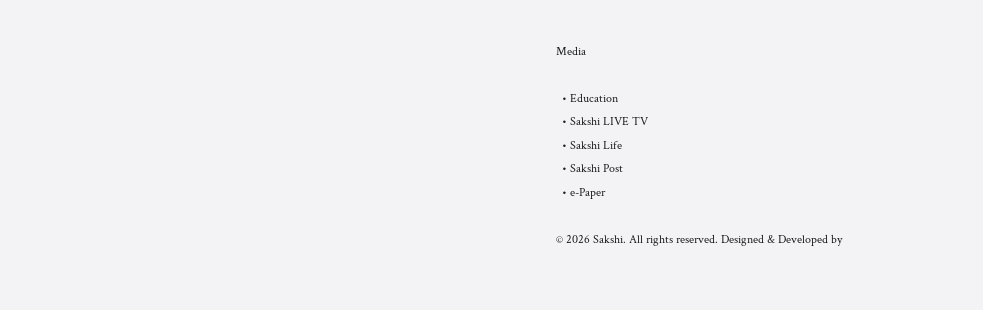Media

  • Education
  • Sakshi LIVE TV
  • Sakshi Life
  • Sakshi Post
  • e-Paper

© 2026 Sakshi. All rights reserved. Designed & Developed by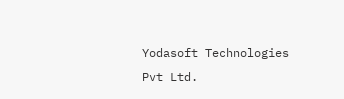Yodasoft Technologies Pvt Ltd.